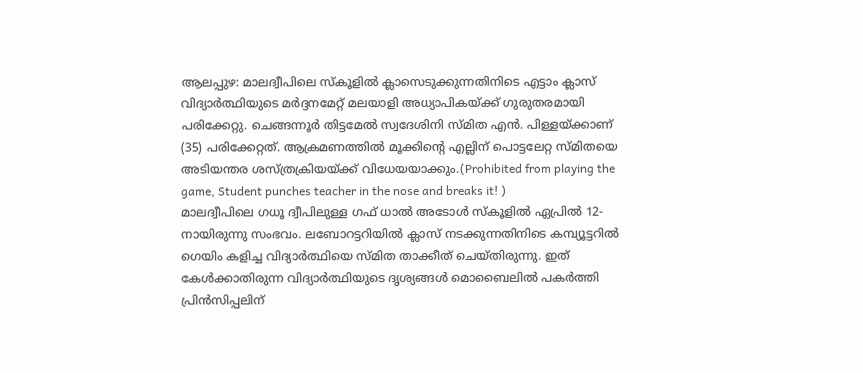ആലപ്പുഴ: മാലദ്വീപിലെ സ്കൂളിൽ ക്ലാസെടുക്കുന്നതിനിടെ എട്ടാം ക്ലാസ് വിദ്യാർത്ഥിയുടെ മർദ്ദനമേറ്റ് മലയാളി അധ്യാപികയ്ക്ക് ഗുരുതരമായി പരിക്കേറ്റു. ചെങ്ങന്നൂർ തിട്ടമേൽ സ്വദേശിനി സ്മിത എൻ. പിള്ളയ്ക്കാണ് (35) പരിക്കേറ്റത്. ആക്രമണത്തിൽ മൂക്കിന്റെ എല്ലിന് പൊട്ടലേറ്റ സ്മിതയെ അടിയന്തര ശസ്ത്രക്രിയയ്ക്ക് വിധേയയാക്കും.(Prohibited from playing the game, Student punches teacher in the nose and breaks it! )
മാലദ്വീപിലെ ഗധൂ ദ്വീപിലുള്ള ഗഫ് ധാൽ അടോൾ സ്കൂളിൽ ഏപ്രിൽ 12-നായിരുന്നു സംഭവം. ലബോറട്ടറിയിൽ ക്ലാസ് നടക്കുന്നതിനിടെ കമ്പ്യൂട്ടറിൽ ഗെയിം കളിച്ച വിദ്യാർത്ഥിയെ സ്മിത താക്കീത് ചെയ്തിരുന്നു. ഇത് കേൾക്കാതിരുന്ന വിദ്യാർത്ഥിയുടെ ദൃശ്യങ്ങൾ മൊബൈലിൽ പകർത്തി പ്രിൻസിപ്പലിന്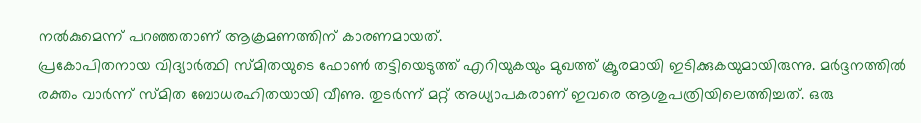നൽകുമെന്ന് പറഞ്ഞതാണ് ആക്രമണത്തിന് കാരണമായത്.
പ്രകോപിതനായ വിദ്യാർത്ഥി സ്മിതയുടെ ഫോൺ തട്ടിയെടുത്ത് എറിയുകയും മുഖത്ത് ക്രൂരമായി ഇടിക്കുകയുമായിരുന്നു. മർദ്ദനത്തിൽ രക്തം വാർന്ന് സ്മിത ബോധരഹിതയായി വീണു. തുടർന്ന് മറ്റ് അധ്യാപകരാണ് ഇവരെ ആശുപത്രിയിലെത്തിച്ചത്. ഒരു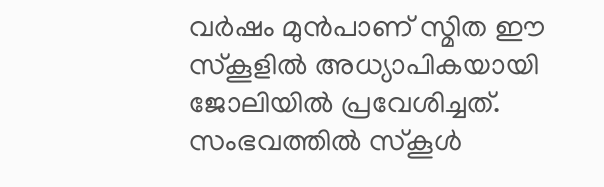വർഷം മുൻപാണ് സ്മിത ഈ സ്കൂളിൽ അധ്യാപികയായി ജോലിയിൽ പ്രവേശിച്ചത്. സംഭവത്തിൽ സ്കൂൾ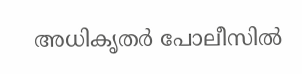അധികൃതർ പോലീസിൽ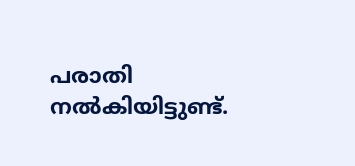പരാതി നൽകിയിട്ടുണ്ട്.